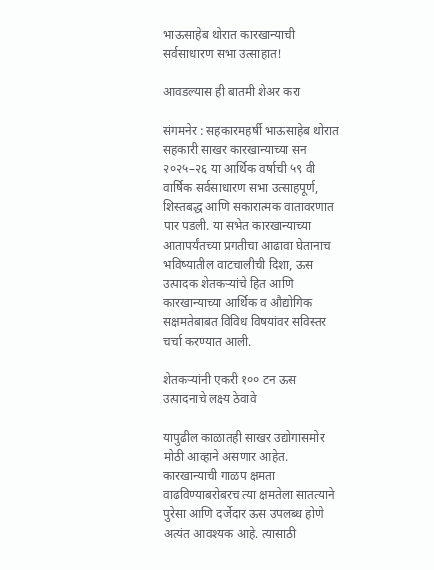भाऊसाहेब थोरात कारखान्याची सर्वसाधारण सभा उत्साहात!

आवडल्यास ही बातमी शेअर करा

संगमनेर : सहकारमहर्षी भाऊसाहेब थोरात सहकारी साखर कारखान्याच्या सन २०२५–२६ या आर्थिक वर्षाची ५९ वी वार्षिक सर्वसाधारण सभा उत्साहपूर्ण, शिस्तबद्ध आणि सकारात्मक वातावरणात पार पडली. या सभेत कारखान्याच्या आतापर्यंतच्या प्रगतीचा आढावा घेतानाच भविष्यातील वाटचालीची दिशा, ऊस उत्पादक शेतकऱ्यांचे हित आणि कारखान्याच्या आर्थिक व औद्योगिक सक्षमतेबाबत विविध विषयांवर सविस्तर चर्चा करण्यात आली.

शेतकऱ्यांनी एकरी १०० टन ऊस उत्पादनाचे लक्ष्य ठेवावे

यापुढील काळातही साखर उद्योगासमोर मोठी आव्हाने असणार आहेत. कारखान्याची गाळप क्षमता वाढविण्याबरोबरच त्या क्षमतेला सातत्याने पुरेसा आणि दर्जेदार ऊस उपलब्ध होणे अत्यंत आवश्यक आहे. त्यासाठी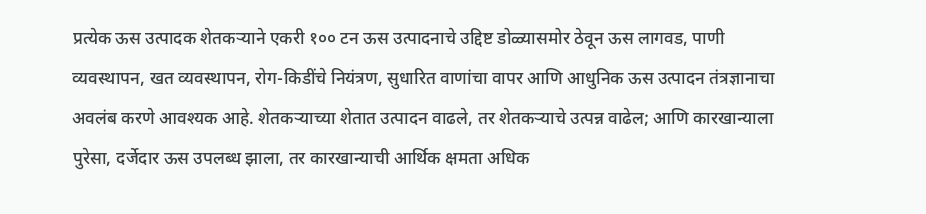प्रत्येक ऊस उत्पादक शेतकऱ्याने एकरी १०० टन ऊस उत्पादनाचे उद्दिष्ट डोळ्यासमोर ठेवून ऊस लागवड, पाणी व्यवस्थापन, खत व्यवस्थापन, रोग-किडींचे नियंत्रण, सुधारित वाणांचा वापर आणि आधुनिक ऊस उत्पादन तंत्रज्ञानाचा अवलंब करणे आवश्यक आहे. शेतकऱ्याच्या शेतात उत्पादन वाढले, तर शेतकऱ्याचे उत्पन्न वाढेल; आणि कारखान्याला पुरेसा, दर्जेदार ऊस उपलब्ध झाला, तर कारखान्याची आर्थिक क्षमता अधिक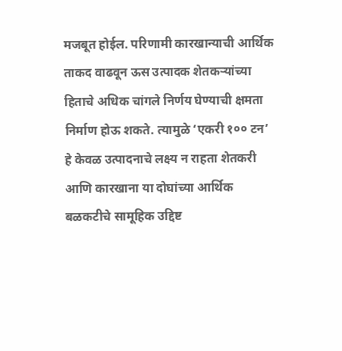मजबूत होईल. परिणामी कारखान्याची आर्थिक ताकद वाढवून ऊस उत्पादक शेतकऱ्यांच्या हिताचे अधिक चांगले निर्णय घेण्याची क्षमता निर्माण होऊ शकते. त्यामुळे ‘एकरी १०० टन’ हे केवळ उत्पादनाचे लक्ष्य न राहता शेतकरी आणि कारखाना या दोघांच्या आर्थिक बळकटीचे सामूहिक उद्दिष्ट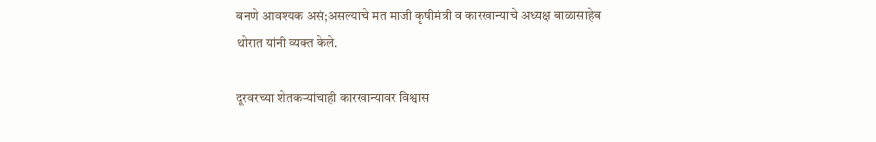बनणे आवश्यक असं;असल्याचे मत माजी कृषीमंत्री व कारखान्याचे अध्यक्ष बाळासाहेब थोरात यांनी व्यक्त केले.

दूरवरच्या शेतकऱ्यांचाही कारखान्यावर विश्वास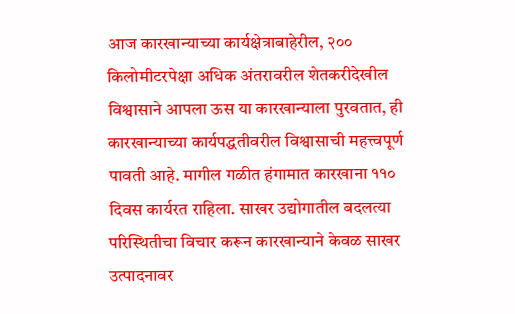आज कारखान्याच्या कार्यक्षेत्राबाहेरील, २०० किलोमीटरपेक्षा अधिक अंतरावरील शेतकरीदेखील विश्वासाने आपला ऊस या कारखान्याला पुरवतात, ही कारखान्याच्या कार्यपद्धतीवरील विश्वासाची महत्त्वपूर्ण पावती आहे. मागील गळीत हंगामात कारखाना ११० दिवस कार्यरत राहिला. साखर उद्योगातील बदलत्या परिस्थितीचा विचार करून कारखान्याने केवळ साखर उत्पादनावर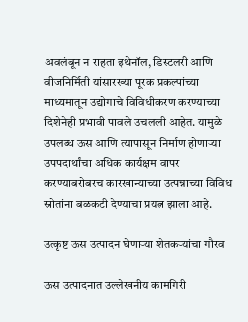अवलंबून न राहता इथेनॉल, डिस्टलरी आणि वीजनिर्मिती यांसारख्या पूरक प्रकल्पांच्या माध्यमातून उद्योगाचे विविधीकरण करण्याच्या दिशेनेही प्रभावी पावले उचलली आहेत. यामुळे उपलब्ध ऊस आणि त्यापासून निर्माण होणाऱ्या उपपदार्थांचा अधिक कार्यक्षम वापर करण्याबरोबरच कारखान्याच्या उत्पन्नाच्या विविध स्रोतांना बळकटी देण्याचा प्रयत्न झाला आहे.

उत्कृष्ट ऊस उत्पादन घेणाऱ्या शेतकऱ्यांचा गौरव

ऊस उत्पादनात उल्लेखनीय कामगिरी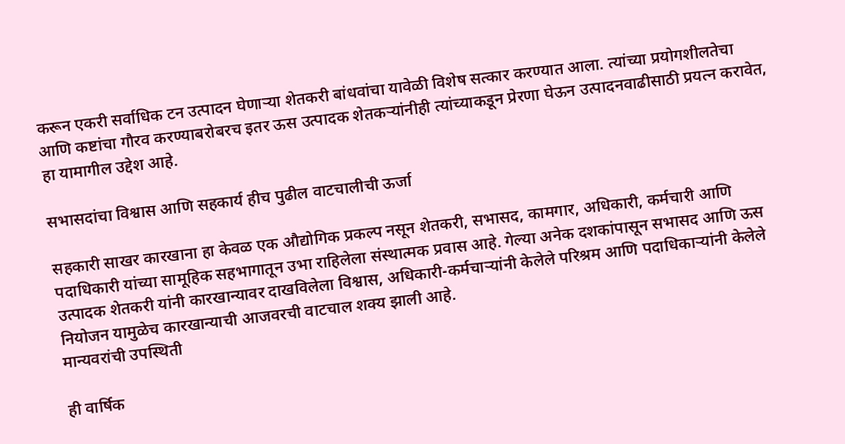करून एकरी सर्वाधिक टन उत्पादन घेणाऱ्या शेतकरी बांधवांचा यावेळी विशेष सत्कार करण्यात आला. त्यांच्या प्रयोगशीलतेचा आणि कष्टांचा गौरव करण्याबरोबरच इतर ऊस उत्पादक शेतकऱ्यांनीही त्यांच्याकडून प्रेरणा घेऊन उत्पादनवाढीसाठी प्रयत्न करावेत, हा यामागील उद्देश आहे.

सभासदांचा विश्वास आणि सहकार्य हीच पुढील वाटचालीची ऊर्जा

सहकारी साखर कारखाना हा केवळ एक औद्योगिक प्रकल्प नसून शेतकरी, सभासद, कामगार, अधिकारी, कर्मचारी आणि पदाधिकारी यांच्या सामूहिक सहभागातून उभा राहिलेला संस्थात्मक प्रवास आहे. गेल्या अनेक दशकांपासून सभासद आणि ऊस उत्पादक शेतकरी यांनी कारखान्यावर दाखविलेला विश्वास, अधिकारी-कर्मचाऱ्यांनी केलेले परिश्रम आणि पदाधिकाऱ्यांनी केलेले नियोजन यामुळेच कारखान्याची आजवरची वाटचाल शक्य झाली आहे.
मान्यवरांची उपस्थिती

ही वार्षिक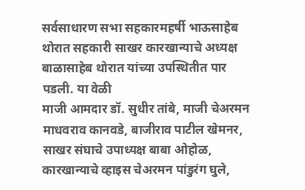सर्वसाधारण सभा सहकारमहर्षी भाऊसाहेब थोरात सहकारी साखर कारखान्याचे अध्यक्ष बाळासाहेब थोरात यांच्या उपस्थितीत पार पडली. या वेळी
माजी आमदार डॉ. सुधीर तांबे, माजी चेअरमन माधवराव कानवडे, बाजीराव पाटील खेमनर, साखर संघाचे उपाध्यक्ष बाबा ओहोळ, कारखान्याचे व्हाइस चेअरमन पांडुरंग घुले,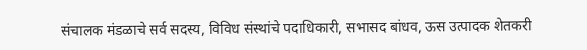संचालक मंडळाचे सर्व सदस्य, विविध संस्थांचे पदाधिकारी, सभासद बांधव, ऊस उत्पादक शेतकरी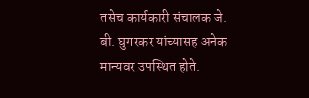तसेच कार्यकारी संचालक जे. बी. घुगरकर यांच्यासह अनेक मान्यवर उपस्थित होते.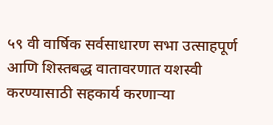५९ वी वार्षिक सर्वसाधारण सभा उत्साहपूर्ण आणि शिस्तबद्ध वातावरणात यशस्वी करण्यासाठी सहकार्य करणाऱ्या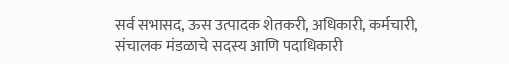सर्व सभासद, ऊस उत्पादक शेतकरी, अधिकारी, कर्मचारी, संचालक मंडळाचे सदस्य आणि पदाधिकारी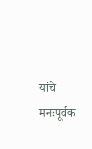यांचे मनःपूर्वक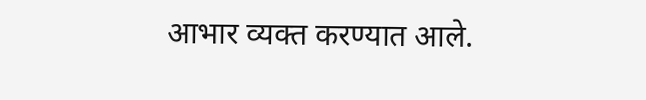आभार व्यक्त करण्यात आले.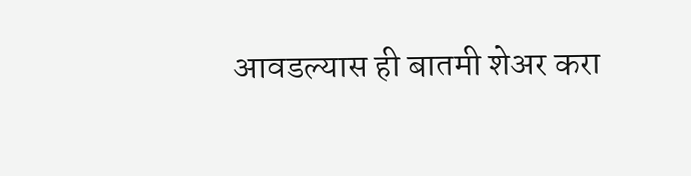आवडल्यास ही बातमी शेअर करा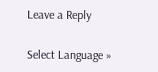Leave a Reply

Select Language »